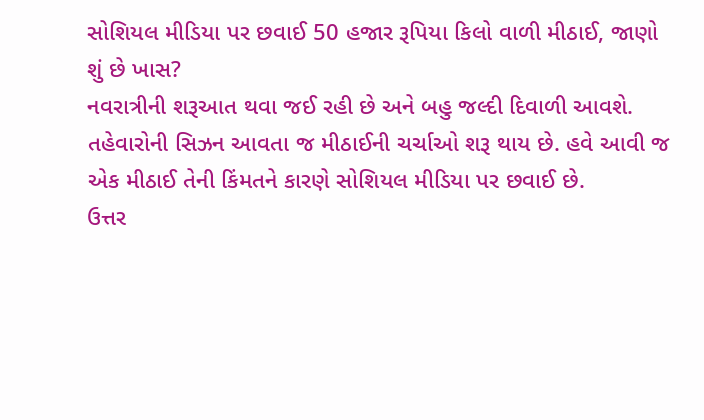સોશિયલ મીડિયા પર છવાઈ 50 હજાર રૂપિયા કિલો વાળી મીઠાઈ, જાણો શું છે ખાસ?
નવરાત્રીની શરૂઆત થવા જઈ રહી છે અને બહુ જલ્દી દિવાળી આવશે. તહેવારોની સિઝન આવતા જ મીઠાઈની ચર્ચાઓ શરૂ થાય છે. હવે આવી જ એક મીઠાઈ તેની કિંમતને કારણે સોશિયલ મીડિયા પર છવાઈ છે.
ઉત્તર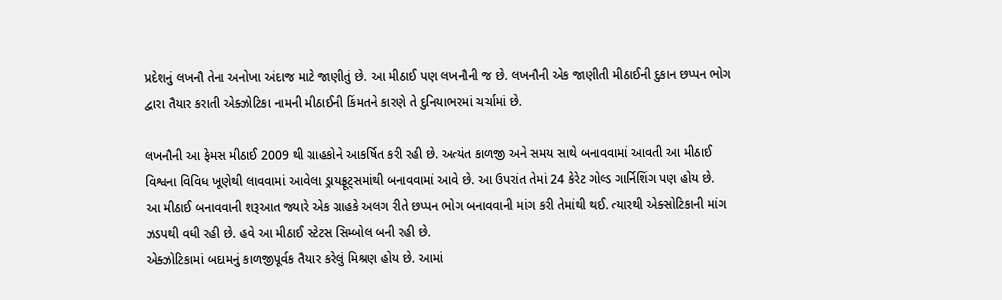પ્રદેશનું લખનૌ તેના અનોખા અંદાજ માટે જાણીતું છે. આ મીઠાઈ પણ લખનૌની જ છે. લખનૌની એક જાણીતી મીઠાઈની દુકાન છપ્પન ભોગ દ્વારા તૈયાર કરાતી એક્ઝોટિકા નામની મીઠાઈની કિંમતને કારણે તે દુનિયાભરમાં ચર્ચામાં છે.

લખનૌની આ ફેમસ મીઠાઈ 2009 થી ગ્રાહકોને આકર્ષિત કરી રહી છે. અત્યંત કાળજી અને સમય સાથે બનાવવામાં આવતી આ મીઠાઈ વિશ્વના વિવિધ ખૂણેથી લાવવામાં આવેલા ડ્રાયફ્રૂટ્સમાંથી બનાવવામાં આવે છે. આ ઉપરાંત તેમાં 24 કેરેટ ગોલ્ડ ગાર્નિશિંગ પણ હોય છે.
આ મીઠાઈ બનાવવાની શરૂઆત જ્યારે એક ગ્રાહકે અલગ રીતે છપ્પન ભોગ બનાવવાની માંગ કરી તેમાંથી થઈ. ત્યારથી એક્સોટિકાની માંગ ઝડપથી વધી રહી છે. હવે આ મીઠાઈ સ્ટેટસ સિમ્બોલ બની રહી છે.
એક્ઝોટિકામાં બદામનું કાળજીપૂર્વક તૈયાર કરેલું મિશ્રણ હોય છે. આમાં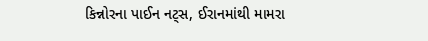કિન્નોરના પાઈન નટ્સ, ઈરાનમાંથી મામરા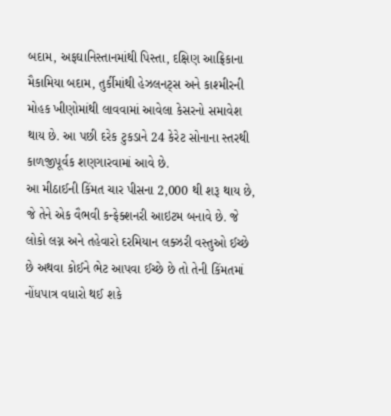બદામ, અફઘાનિસ્તાનમાંથી પિસ્તા, દક્ષિણ આફ્રિકાના મૈકામિયા બદામ, તુર્કીમાંથી હેઝલનટ્સ અને કાશ્મીરની મોહક ખીણોમાંથી લાવવામાં આવેલા કેસરનો સમાવેશ થાય છે. આ પછી દરેક ટુકડાને 24 કેરેટ સોનાના સ્તરથી કાળજીપૂર્વક શણગારવામાં આવે છે.
આ મીઠાઈની કિંમત ચાર પીસના 2,000 થી શરૂ થાય છે, જે તેને એક વૈભવી કન્ફેક્શનરી આઇટમ બનાવે છે. જે લોકો લગ્ન અને તહેવારો દરમિયાન લક્ઝરી વસ્તુઓ ઈચ્છે છે અથવા કોઈને ભેટ આપવા ઈચ્છે છે તો તેની કિંમતમાં નોંધપાત્ર વધારો થઈ શકે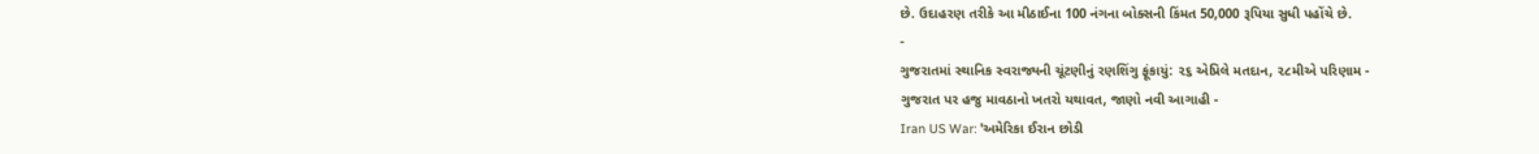છે. ઉદાહરણ તરીકે આ મીઠાઈના 100 નંગના બોક્સની કિંમત 50,000 રૂપિયા સુધી પહોંચે છે.
-
ગુજરાતમાં સ્થાનિક સ્વરાજ્યની ચૂંટણીનું રણશિંગુ ફૂંકાયું: ૨૬ એપ્રિલે મતદાન, ૨૮મીએ પરિણામ -
ગુજરાત પર હજુ માવઠાનો ખતરો યથાવત, જાણો નવી આગાહી -
Iran US War: 'અમેરિકા ઈરાન છોડી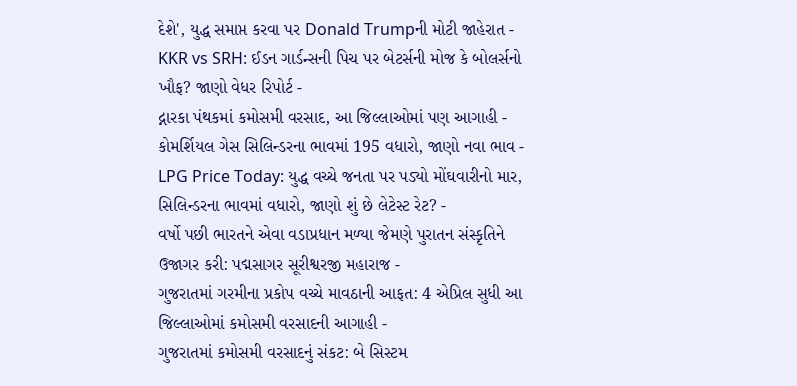દેશે', યુદ્ધ સમાપ્ત કરવા પર Donald Trumpની મોટી જાહેરાત -
KKR vs SRH: ઈડન ગાર્ડન્સની પિચ પર બેટર્સની મોજ કે બોલર્સનો ખૌફ? જાણો વેધર રિપોર્ટ -
દ્નારકા પંથકમાં કમોસમી વરસાદ, આ જિલ્લાઓમાં પણ આગાહી -
કોમર્શિયલ ગેસ સિલિન્ડરના ભાવમાં 195 વધારો, જાણો નવા ભાવ -
LPG Price Today: યુદ્ધ વચ્ચે જનતા પર પડ્યો મોંઘવારીનો માર, સિલિન્ડરના ભાવમાં વધારો, જાણો શું છે લેટેસ્ટ રેટ? -
વર્ષો પછી ભારતને એવા વડાપ્રધાન મળ્યા જેમણે પુરાતન સંસ્કૃતિને ઉજાગર કરી: પદ્મસાગર સૂરીશ્વરજી મહારાજ -
ગુજરાતમાં ગરમીના પ્રકોપ વચ્ચે માવઠાની આફત: 4 એપ્રિલ સુધી આ જિલ્લાઓમાં કમોસમી વરસાદની આગાહી -
ગુજરાતમાં કમોસમી વરસાદનું સંકટ: બે સિસ્ટમ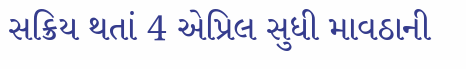સક્રિય થતાં 4 એપ્રિલ સુધી માવઠાની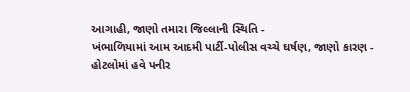આગાહી, જાણો તમારા જિલ્લાની સ્થિતિ -
ખંભાળિયામાં આમ આદમી પાર્ટી-પોલીસ વચ્ચે ઘર્ષણ, જાણો કારણ -
હોટલોમાં હવે પનીર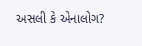અસલી કે એનાલોગ?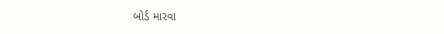બોર્ડ મારવા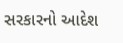સરકારનો આદેશ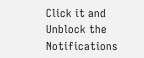Click it and Unblock the Notifications